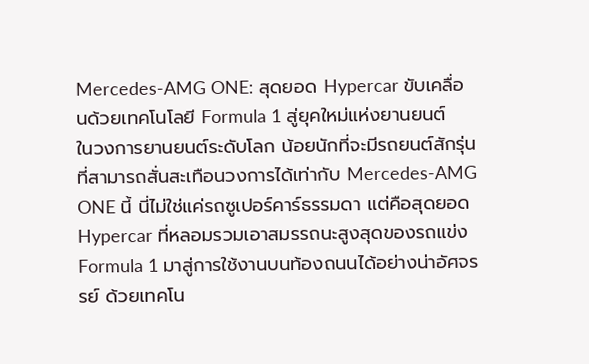Mercedes-AMG ONE: สุดยอด Hypercar ขับเคลื่อนด้วยเทคโนโลยี Formula 1 สู่ยุคใหม่แห่งยานยนต์
ในวงการยานยนต์ระดับโลก น้อยนักที่จะมีรถยนต์สักรุ่นที่สามารถสั่นสะเทือนวงการได้เท่ากับ Mercedes-AMG ONE นี้ นี่ไม่ใช่แค่รถซูเปอร์คาร์ธรรมดา แต่คือสุดยอด Hypercar ที่หลอมรวมเอาสมรรถนะสูงสุดของรถแข่ง Formula 1 มาสู่การใช้งานบนท้องถนนได้อย่างน่าอัศจรรย์ ด้วยเทคโน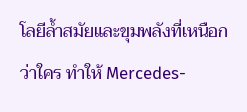โลยีล้ำสมัยและขุมพลังที่เหนือกว่าใคร ทำให้ Mercedes-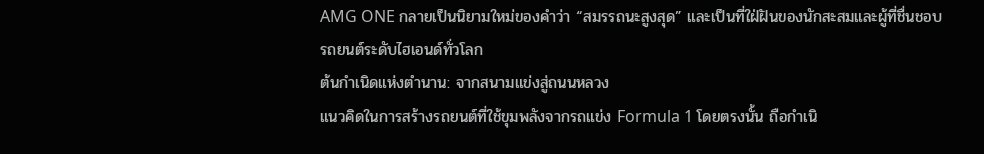AMG ONE กลายเป็นนิยามใหม่ของคำว่า “สมรรถนะสูงสุด” และเป็นที่ใฝ่ฝันของนักสะสมและผู้ที่ชื่นชอบรถยนต์ระดับไฮเอนด์ทั่วโลก
ต้นกำเนิดแห่งตำนาน: จากสนามแข่งสู่ถนนหลวง
แนวคิดในการสร้างรถยนต์ที่ใช้ขุมพลังจากรถแข่ง Formula 1 โดยตรงนั้น ถือกำเนิ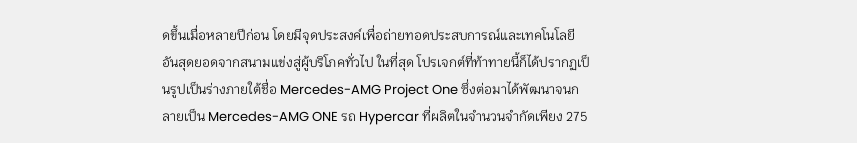ดขึ้นเมื่อหลายปีก่อน โดยมีจุดประสงค์เพื่อถ่ายทอดประสบการณ์และเทคโนโลยีอันสุดยอดจากสนามแข่งสู่ผู้บริโภคทั่วไป ในที่สุด โปรเจกต์ที่ท้าทายนี้ก็ได้ปรากฏเป็นรูปเป็นร่างภายใต้ชื่อ Mercedes-AMG Project One ซึ่งต่อมาได้พัฒนาจนกลายเป็น Mercedes-AMG ONE รถ Hypercar ที่ผลิตในจำนวนจำกัดเพียง 275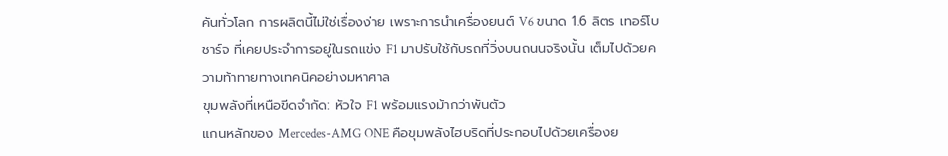คันทั่วโลก การผลิตนี้ไม่ใช่เรื่องง่าย เพราะการนำเครื่องยนต์ V6 ขนาด 1.6 ลิตร เทอร์โบชาร์จ ที่เคยประจำการอยู่ในรถแข่ง F1 มาปรับใช้กับรถที่วิ่งบนถนนจริงนั้น เต็มไปด้วยความท้าทายทางเทคนิคอย่างมหาศาล
ขุมพลังที่เหนือขีดจำกัด: หัวใจ F1 พร้อมแรงม้ากว่าพันตัว
แกนหลักของ Mercedes-AMG ONE คือขุมพลังไฮบริดที่ประกอบไปด้วยเครื่องย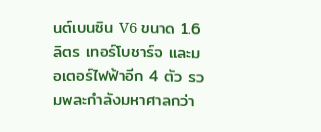นต์เบนซิน V6 ขนาด 1.6 ลิตร เทอร์โบชาร์จ และมอเตอร์ไฟฟ้าอีก 4 ตัว รวมพละกำลังมหาศาลกว่า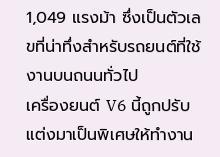1,049 แรงม้า ซึ่งเป็นตัวเลขที่น่าทึ่งสำหรับรถยนต์ที่ใช้งานบนถนนทั่วไป
เครื่องยนต์ V6 นี้ถูกปรับแต่งมาเป็นพิเศษให้ทำงาน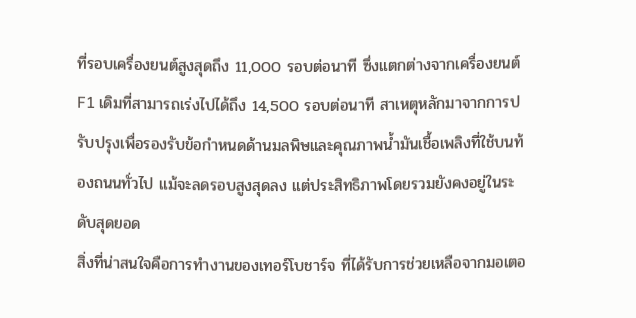ที่รอบเครื่องยนต์สูงสุดถึง 11,000 รอบต่อนาที ซึ่งแตกต่างจากเครื่องยนต์ F1 เดิมที่สามารถเร่งไปได้ถึง 14,500 รอบต่อนาที สาเหตุหลักมาจากการปรับปรุงเพื่อรองรับข้อกำหนดด้านมลพิษและคุณภาพน้ำมันเชื้อเพลิงที่ใช้บนท้องถนนทั่วไป แม้จะลดรอบสูงสุดลง แต่ประสิทธิภาพโดยรวมยังคงอยู่ในระดับสุดยอด
สิ่งที่น่าสนใจคือการทำงานของเทอร์โบชาร์จ ที่ได้รับการช่วยเหลือจากมอเตอ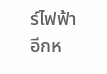ร์ไฟฟ้าอีกห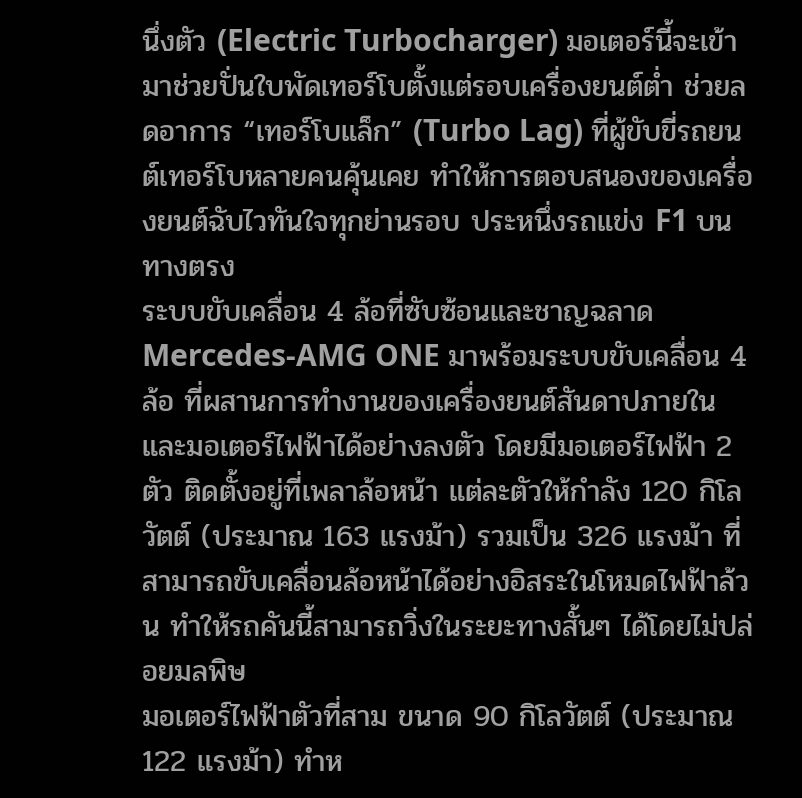นึ่งตัว (Electric Turbocharger) มอเตอร์นี้จะเข้ามาช่วยปั่นใบพัดเทอร์โบตั้งแต่รอบเครื่องยนต์ต่ำ ช่วยลดอาการ “เทอร์โบแล็ก” (Turbo Lag) ที่ผู้ขับขี่รถยนต์เทอร์โบหลายคนคุ้นเคย ทำให้การตอบสนองของเครื่องยนต์ฉับไวทันใจทุกย่านรอบ ประหนึ่งรถแข่ง F1 บนทางตรง
ระบบขับเคลื่อน 4 ล้อที่ซับซ้อนและชาญฉลาด
Mercedes-AMG ONE มาพร้อมระบบขับเคลื่อน 4 ล้อ ที่ผสานการทำงานของเครื่องยนต์สันดาปภายในและมอเตอร์ไฟฟ้าได้อย่างลงตัว โดยมีมอเตอร์ไฟฟ้า 2 ตัว ติดตั้งอยู่ที่เพลาล้อหน้า แต่ละตัวให้กำลัง 120 กิโลวัตต์ (ประมาณ 163 แรงม้า) รวมเป็น 326 แรงม้า ที่สามารถขับเคลื่อนล้อหน้าได้อย่างอิสระในโหมดไฟฟ้าล้วน ทำให้รถคันนี้สามารถวิ่งในระยะทางสั้นๆ ได้โดยไม่ปล่อยมลพิษ
มอเตอร์ไฟฟ้าตัวที่สาม ขนาด 90 กิโลวัตต์ (ประมาณ 122 แรงม้า) ทำห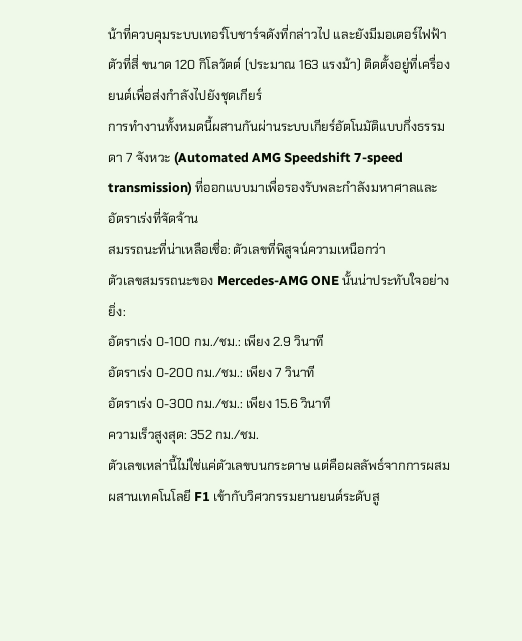น้าที่ควบคุมระบบเทอร์โบชาร์จดังที่กล่าวไป และยังมีมอเตอร์ไฟฟ้าตัวที่สี่ ขนาด 120 กิโลวัตต์ (ประมาณ 163 แรงม้า) ติดตั้งอยู่ที่เครื่องยนต์เพื่อส่งกำลังไปยังชุดเกียร์
การทำงานทั้งหมดนี้ผสานกันผ่านระบบเกียร์อัตโนมัติแบบกึ่งธรรมดา 7 จังหวะ (Automated AMG Speedshift 7-speed transmission) ที่ออกแบบมาเพื่อรองรับพละกำลังมหาศาลและอัตราเร่งที่จัดจ้าน
สมรรถนะที่น่าเหลือเชื่อ: ตัวเลขที่พิสูจน์ความเหนือกว่า
ตัวเลขสมรรถนะของ Mercedes-AMG ONE นั้นน่าประทับใจอย่างยิ่ง:
อัตราเร่ง 0-100 กม./ชม.: เพียง 2.9 วินาที
อัตราเร่ง 0-200 กม./ชม.: เพียง 7 วินาที
อัตราเร่ง 0-300 กม./ชม.: เพียง 15.6 วินาที
ความเร็วสูงสุด: 352 กม./ชม.
ตัวเลขเหล่านี้ไม่ใช่แค่ตัวเลขบนกระดาษ แต่คือผลลัพธ์จากการผสมผสานเทคโนโลยี F1 เข้ากับวิศวกรรมยานยนต์ระดับสู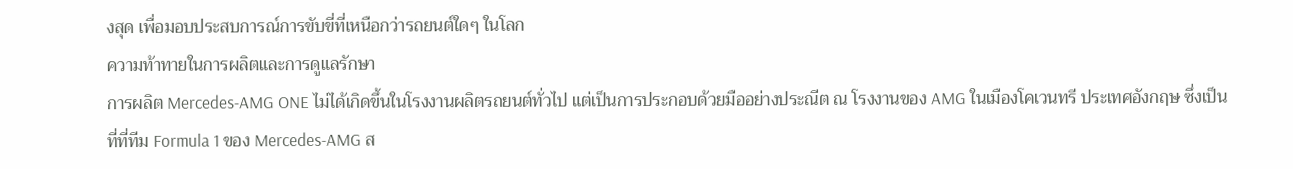งสุด เพื่อมอบประสบการณ์การขับขี่ที่เหนือกว่ารถยนต์ใดๆ ในโลก
ความท้าทายในการผลิตและการดูแลรักษา
การผลิต Mercedes-AMG ONE ไม่ได้เกิดขึ้นในโรงงานผลิตรถยนต์ทั่วไป แต่เป็นการประกอบด้วยมืออย่างประณีต ณ โรงงานของ AMG ในเมืองโคเวนทรี ประเทศอังกฤษ ซึ่งเป็นที่ที่ทีม Formula 1 ของ Mercedes-AMG ส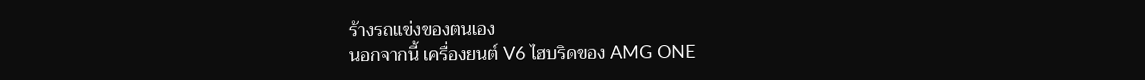ร้างรถแข่งของตนเอง
นอกจากนี้ เครื่องยนต์ V6 ไฮบริดของ AMG ONE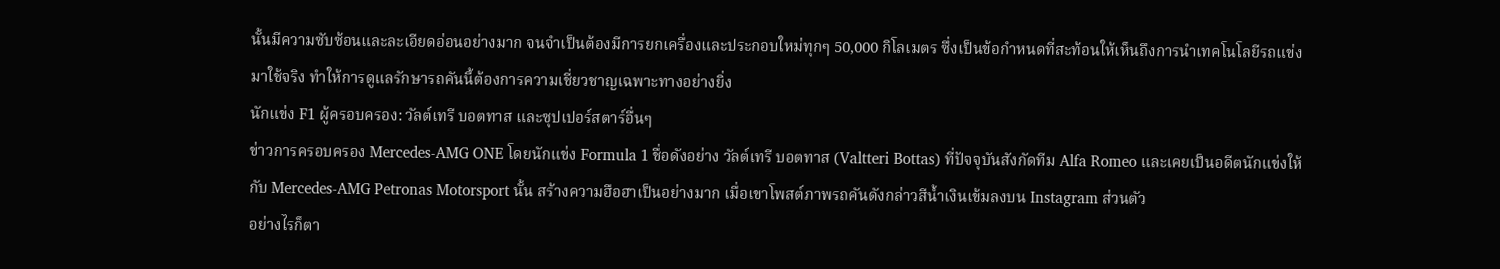นั้นมีความซับซ้อนและละเอียดอ่อนอย่างมาก จนจำเป็นต้องมีการยกเครื่องและประกอบใหม่ทุกๆ 50,000 กิโลเมตร ซึ่งเป็นข้อกำหนดที่สะท้อนให้เห็นถึงการนำเทคโนโลยีรถแข่งมาใช้จริง ทำให้การดูแลรักษารถคันนี้ต้องการความเชี่ยวชาญเฉพาะทางอย่างยิ่ง
นักแข่ง F1 ผู้ครอบครอง: วัลต์เทรี บอตทาส และซุปเปอร์สตาร์อื่นๆ
ข่าวการครอบครอง Mercedes-AMG ONE โดยนักแข่ง Formula 1 ชื่อดังอย่าง วัลต์เทรี บอตทาส (Valtteri Bottas) ที่ปัจจุบันสังกัดทีม Alfa Romeo และเคยเป็นอดีตนักแข่งให้กับ Mercedes-AMG Petronas Motorsport นั้น สร้างความฮือฮาเป็นอย่างมาก เมื่อเขาโพสต์ภาพรถคันดังกล่าวสีน้ำเงินเข้มลงบน Instagram ส่วนตัว
อย่างไรก็ตา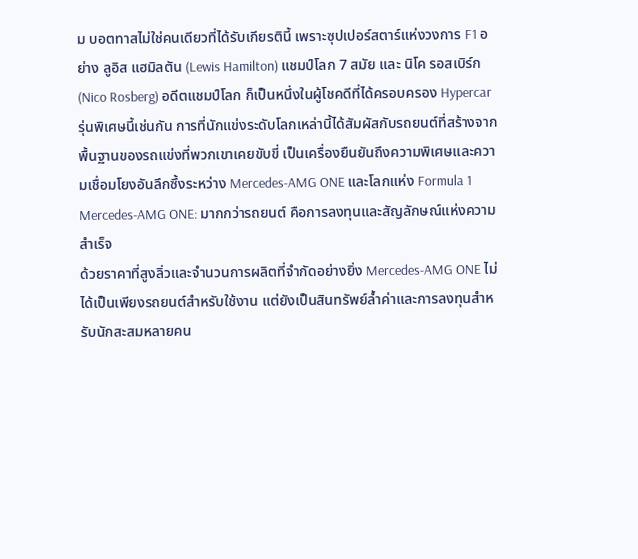ม บอตทาสไม่ใช่คนเดียวที่ได้รับเกียรตินี้ เพราะซุปเปอร์สตาร์แห่งวงการ F1 อย่าง ลูอิส แฮมิลตัน (Lewis Hamilton) แชมป์โลก 7 สมัย และ นิโค รอสเบิร์ก (Nico Rosberg) อดีตแชมป์โลก ก็เป็นหนึ่งในผู้โชคดีที่ได้ครอบครอง Hypercar รุ่นพิเศษนี้เช่นกัน การที่นักแข่งระดับโลกเหล่านี้ได้สัมผัสกับรถยนต์ที่สร้างจากพื้นฐานของรถแข่งที่พวกเขาเคยขับขี่ เป็นเครื่องยืนยันถึงความพิเศษและความเชื่อมโยงอันลึกซึ้งระหว่าง Mercedes-AMG ONE และโลกแห่ง Formula 1
Mercedes-AMG ONE: มากกว่ารถยนต์ คือการลงทุนและสัญลักษณ์แห่งความสำเร็จ
ด้วยราคาที่สูงลิ่วและจำนวนการผลิตที่จำกัดอย่างยิ่ง Mercedes-AMG ONE ไม่ได้เป็นเพียงรถยนต์สำหรับใช้งาน แต่ยังเป็นสินทรัพย์ล้ำค่าและการลงทุนสำหรับนักสะสมหลายคน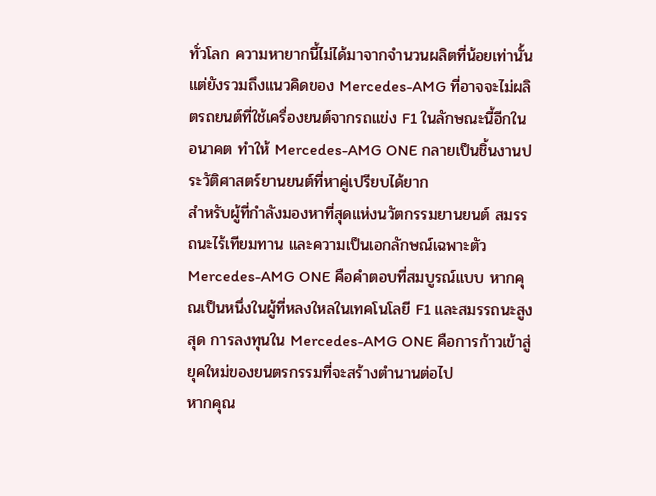ทั่วโลก ความหายากนี้ไม่ได้มาจากจำนวนผลิตที่น้อยเท่านั้น แต่ยังรวมถึงแนวคิดของ Mercedes-AMG ที่อาจจะไม่ผลิตรถยนต์ที่ใช้เครื่องยนต์จากรถแข่ง F1 ในลักษณะนี้อีกในอนาคต ทำให้ Mercedes-AMG ONE กลายเป็นชิ้นงานประวัติศาสตร์ยานยนต์ที่หาคู่เปรียบได้ยาก
สำหรับผู้ที่กำลังมองหาที่สุดแห่งนวัตกรรมยานยนต์ สมรรถนะไร้เทียมทาน และความเป็นเอกลักษณ์เฉพาะตัว Mercedes-AMG ONE คือคำตอบที่สมบูรณ์แบบ หากคุณเป็นหนึ่งในผู้ที่หลงใหลในเทคโนโลยี F1 และสมรรถนะสูงสุด การลงทุนใน Mercedes-AMG ONE คือการก้าวเข้าสู่ยุคใหม่ของยนตรกรรมที่จะสร้างตำนานต่อไป
หากคุณ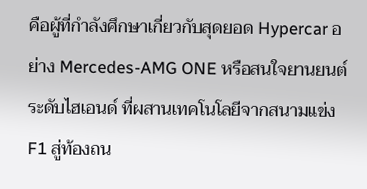คือผู้ที่กำลังศึกษาเกี่ยวกับสุดยอด Hypercar อย่าง Mercedes-AMG ONE หรือสนใจยานยนต์ระดับไฮเอนด์ ที่ผสานเทคโนโลยีจากสนามแข่ง F1 สู่ท้องถน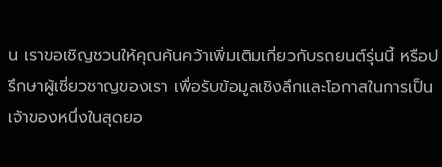น เราขอเชิญชวนให้คุณค้นคว้าเพิ่มเติมเกี่ยวกับรถยนต์รุ่นนี้ หรือปรึกษาผู้เชี่ยวชาญของเรา เพื่อรับข้อมูลเชิงลึกและโอกาสในการเป็นเจ้าของหนึ่งในสุดยอ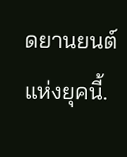ดยานยนต์แห่งยุคนี้.